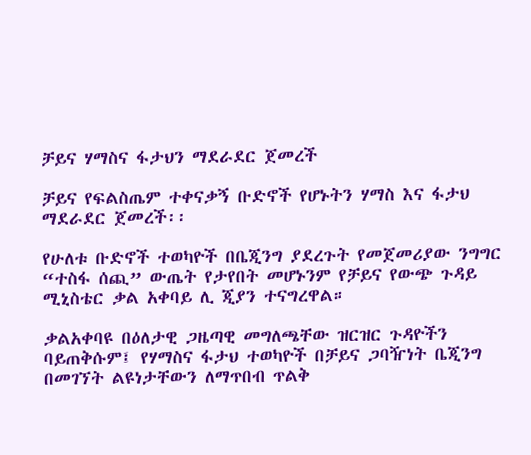ቻይና ሃማስና ፋታህን ማደራደር ጀመረች

ቻይና የፍልስጤም ተቀናቃኝ ቡድኖች የሆኑትን ሃማስ እና ፋታህ ማደራደር ጀመረች፡፡

የሁለቱ ቡድኖች ተወካዮች በቤጂንግ ያደረጉት የመጀመሪያው ንግግር “ተስፋ ሰጪ” ውጤት የታየበት መሆኑንም የቻይና የውጭ ጉዳይ ሚኒስቴር ቃል አቀባይ ሊ ጂያን ተናግረዋል።

ቃልአቀባዩ በዕለታዊ ጋዜጣዊ መግለጫቸው ዝርዝር ጉዳዮችን ባይጠቅሱም፤ የሃማስና ፋታህ ተወካዮች በቻይና ጋባዥነት ቤጂንግ በመገኘት ልዩነታቸውን ለማጥበብ ጥልቅ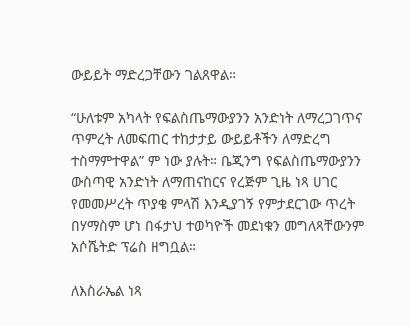ውይይት ማድረጋቸውን ገልጸዋል።

“ሁለቱም አካላት የፍልስጤማውያንን አንድነት ለማረጋገጥና ጥምረት ለመፍጠር ተከታታይ ውይይቶችን ለማድረግ ተስማምተዋል” ም ነው ያሉት። ቤጂንግ የፍልስጤማውያንን ውስጣዊ አንድነት ለማጠናከርና የረጅም ጊዜ ነጻ ሀገር የመመሥረት ጥያቄ ምላሽ እንዲያገኝ የምታደርገው ጥረት በሃማስም ሆነ በፋታህ ተወካዮች መደነቁን መግለጻቸውንም አሶሼትድ ፕሬስ ዘግቧል።

ለእስራኤል ነጻ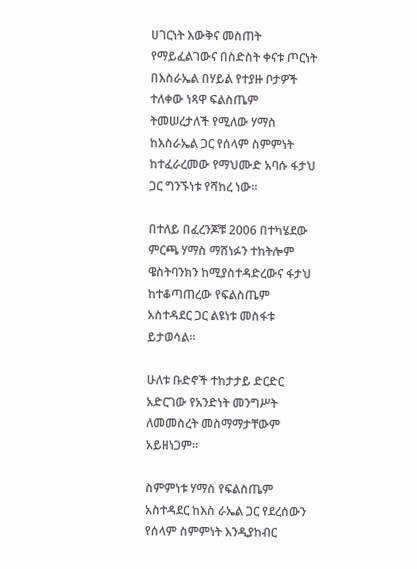ሀገርነት እውቅና መስጠት የማይፈልገውና በስድስት ቀናቱ ጦርነት በእስራኤል በሃይል የተያዙ ቦታዎች ተለቀው ነጻዋ ፍልስጤም ትመሠረታለች የሚለው ሃማስ ከእስራኤል ጋር የሰላም ስምምነት ከተፈራረመው የማህሙድ አባሱ ፋታህ ጋር ግንኙነቱ የሻከረ ነው።

በተለይ በፈረንጆቹ 2006 በተካሄደው ምርጫ ሃማስ ማሸነፉን ተከትሎም ዌስትባንክን ከሚያስተዳድረውና ፋታህ ከተቆጣጠረው የፍልስጤም አስተዳደር ጋር ልዩነቱ መስፋቱ ይታወሳል።

ሁለቱ ቡድኖች ተከታታይ ድርድር አድርገው የአንድነት መንግሥት ለመመስረት መስማማታቸውም አይዘነጋም።

ስምምነቱ ሃማስ የፍልስጤም አስተዳደር ከእስ ራኤል ጋር የደረሰውን የሰላም ስምምነት እንዲያከብር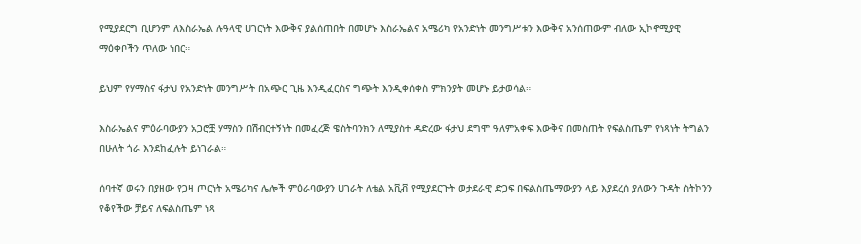የሚያደርግ ቢሆንም ለእስራኤል ሉዓላዊ ሀገርነት እውቅና ያልሰጠበት በመሆኑ እስራኤልና አሜሪካ የአንድነት መንግሥቱን እውቅና አንሰጠውም ብለው ኢኮኖሚያዊ ማዕቀቦችን ጥለው ነበር።

ይህም የሃማስና ፋታህ የአንድነት መንግሥት በአጭር ጊዜ እንዲፈርስና ግጭት እንዲቀሰቀስ ምክንያት መሆኑ ይታወሳል።

እስራኤልና ምዕራባውያን አጋሮቿ ሃማስን በሽብርተኝነት በመፈረጅ ዌስትባንክን ለሚያስተ ዳድረው ፋታህ ደግሞ ዓለምአቀፍ እውቅና በመስጠት የፍልስጤም የነጻነት ትግልን በሁለት ጎራ እንደከፈሉት ይነገራል።

ሰባተኛ ወሩን በያዘው የጋዛ ጦርነት አሜሪካና ሌሎች ምዕራባውያን ሀገራት ለቴል አቪቭ የሚያደርጉት ወታደራዊ ድጋፍ በፍልስጤማውያን ላይ እያደረሰ ያለውን ጉዳት ስትኮንን የቆየችው ቻይና ለፍልስጤም ነጻ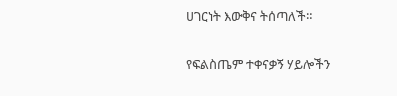ሀገርነት እውቅና ትሰጣለች።

የፍልስጤም ተቀናቃኝ ሃይሎችን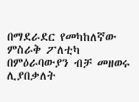በማደራደር የመካከለኛው ምስራቅ ፖለቲካ በምዕራባውያን ብቻ መዘወሩ ሊያበቃለት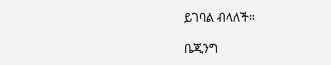ይገባል ብላለች።

ቤጂንግ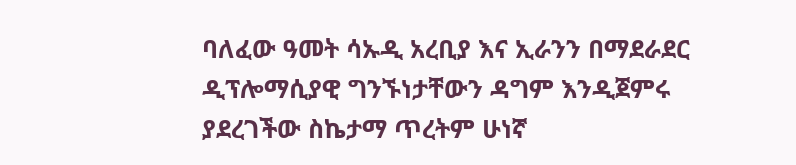ባለፈው ዓመት ሳኡዲ አረቢያ እና ኢራንን በማደራደር ዲፕሎማሲያዊ ግንኙነታቸውን ዳግም እንዲጀምሩ ያደረገችው ስኬታማ ጥረትም ሁነኛ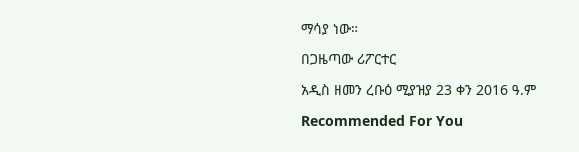ማሳያ ነው።

በጋዜጣው ሪፖርተር

አዲስ ዘመን ረቡዕ ሚያዝያ 23 ቀን 2016 ዓ.ም

Recommended For You